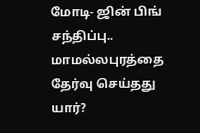மோடி- ஜின் பிங் சந்திப்பு.. மாமல்லபுரத்தை தேர்வு செய்தது யார்?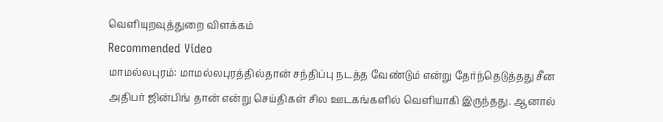வெளியுறவுத்துறை விளக்கம்
Recommended Video
மாமல்லபுரம்: மாமல்லபுரத்தில்தான் சந்திப்பு நடத்த வேண்டும் என்று தேர்ந்தெடுத்தது சீன அதிபர் ஜின்பிங் தான் என்று செய்திகள் சில ஊடகங்களில் வெளியாகி இருந்தது. ஆனால்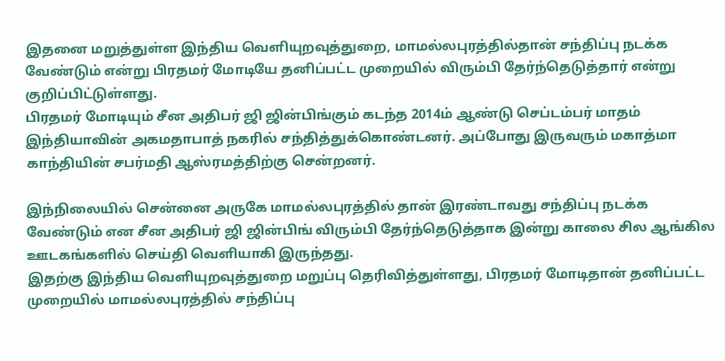இதனை மறுத்துள்ள இந்திய வெளியுறவுத்துறை, மாமல்லபுரத்தில்தான் சந்திப்பு நடக்க வேண்டும் என்று பிரதமர் மோடியே தனிப்பட்ட முறையில் விரும்பி தேர்ந்தெடுத்தார் என்று குறிப்பிட்டுள்ளது.
பிரதமர் மோடியும் சீன அதிபர் ஜி ஜின்பிங்கும் கடந்த 2014ம் ஆண்டு செப்டம்பர் மாதம் இந்தியாவின் அகமதாபாத் நகரில் சந்தித்துக்கொண்டனர். அப்போது இருவரும் மகாத்மா காந்தியின் சபர்மதி ஆஸ்ரமத்திற்கு சென்றனர்.

இந்நிலையில் சென்னை அருகே மாமல்லபுரத்தில் தான் இரண்டாவது சந்திப்பு நடக்க வேண்டும் என சீன அதிபர் ஜி ஜின்பிங் விரும்பி தேர்ந்தெடுத்தாக இன்று காலை சில ஆங்கில ஊடகங்களில் செய்தி வெளியாகி இருந்தது.
இதற்கு இந்திய வெளியுறவுத்துறை மறுப்பு தெரிவித்துள்ளது, பிரதமர் மோடிதான் தனிப்பட்ட முறையில் மாமல்லபுரத்தில் சந்திப்பு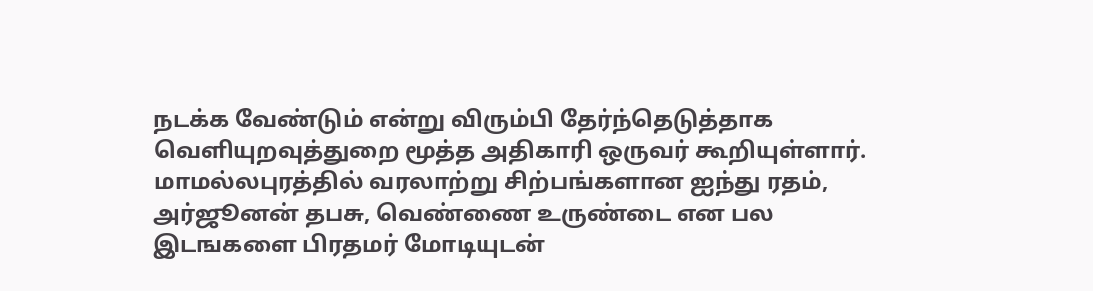நடக்க வேண்டும் என்று விரும்பி தேர்ந்தெடுத்தாக வெளியுறவுத்துறை மூத்த அதிகாரி ஒருவர் கூறியுள்ளார்.
மாமல்லபுரத்தில் வரலாற்று சிற்பங்களான ஐந்து ரதம், அர்ஜூனன் தபசு, வெண்ணை உருண்டை என பல இடஙகளை பிரதமர் மோடியுடன்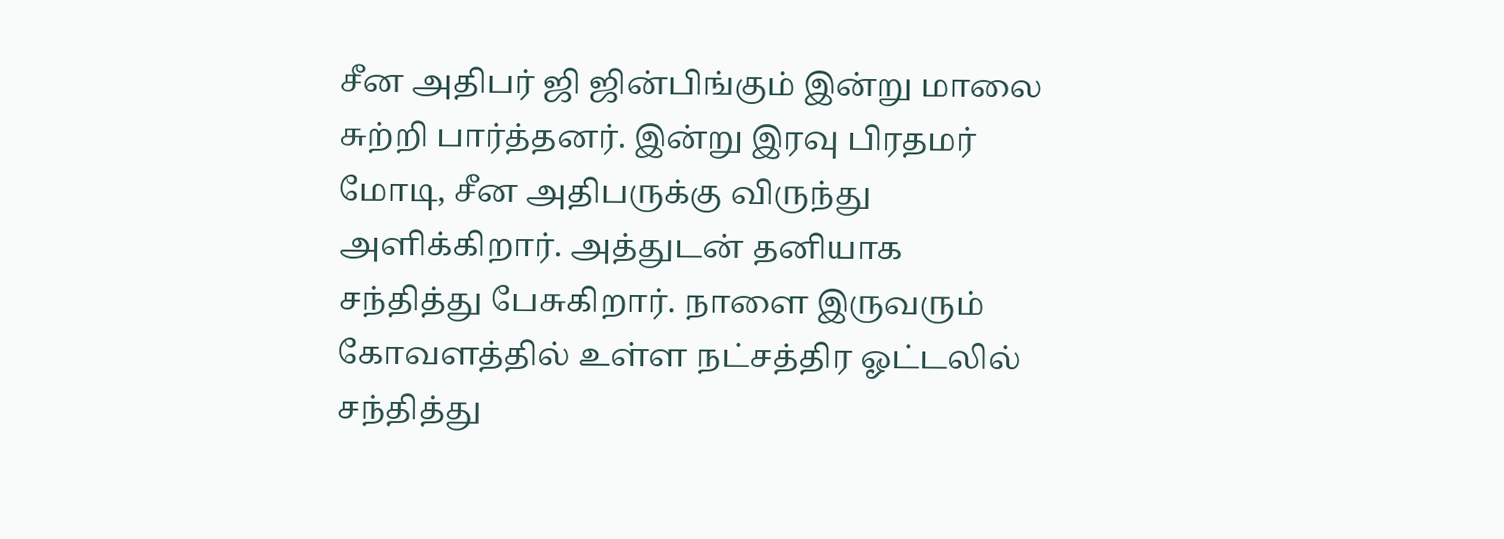சீன அதிபர் ஜி ஜின்பிங்கும் இன்று மாலை சுற்றி பார்த்தனர். இன்று இரவு பிரதமர் மோடி, சீன அதிபருக்கு விருந்து அளிக்கிறார். அத்துடன் தனியாக சந்தித்து பேசுகிறார். நாளை இருவரும் கோவளத்தில் உள்ள நட்சத்திர ஓட்டலில் சந்தித்து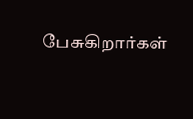பேசுகிறார்கள்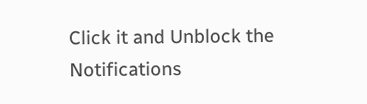Click it and Unblock the Notifications